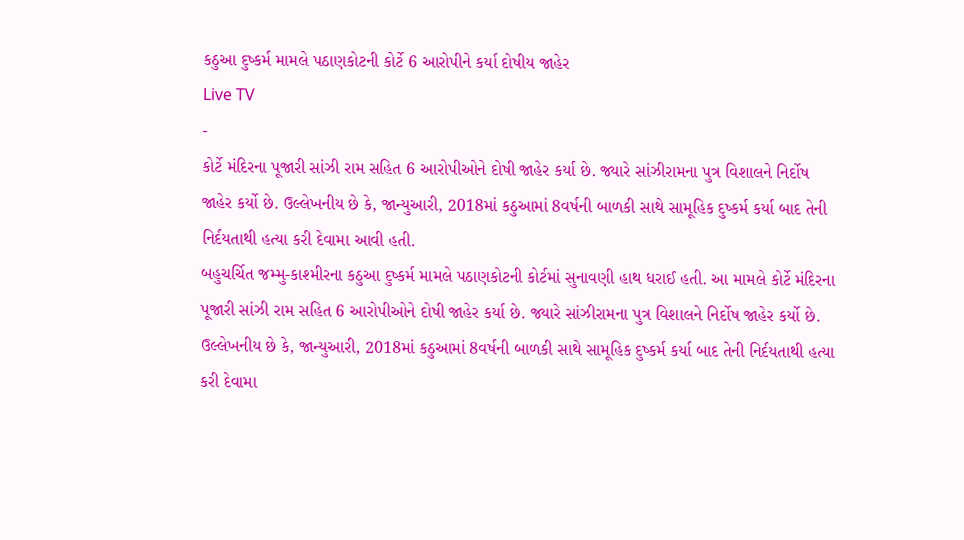કઠુઆ દુષ્કર્મ મામલે પઠાણકોટની કોર્ટે 6 આરોપીને કર્યા દોષીય જાહેર
Live TV
-
કોર્ટે મંદિરના પૂજારી સાંઝી રામ સહિત 6 આરોપીઓને દોષી જાહેર કર્યા છે. જ્યારે સાંઝીરામના પુત્ર વિશાલને નિર્દોષ જાહેર કર્યો છે. ઉલ્લેખનીય છે કે, જાન્યુઆરી, 2018માં કઠુઆમાં 8વર્ષની બાળકી સાથે સામૂહિક દુષ્કર્મ કર્યા બાદ તેની નિર્દયતાથી હત્યા કરી દેવામા આવી હતી.
બહુચર્ચિત જમ્મુ-કાશ્મીરના કઠુઆ દુષ્કર્મ મામલે પઠાણકોટની કોર્ટમાં સુનાવણી હાથ ધરાઈ હતી. આ મામલે કોર્ટે મંદિરના પૂજારી સાંઝી રામ સહિત 6 આરોપીઓને દોષી જાહેર કર્યા છે. જ્યારે સાંઝીરામના પુત્ર વિશાલને નિર્દોષ જાહેર કર્યો છે. ઉલ્લેખનીય છે કે, જાન્યુઆરી, 2018માં કઠુઆમાં 8વર્ષની બાળકી સાથે સામૂહિક દુષ્કર્મ કર્યા બાદ તેની નિર્દયતાથી હત્યા કરી દેવામા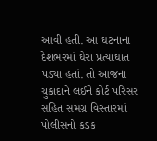આવી હતી. આ ઘટનાના દેશભરમાં ઘેરા પ્રત્યાઘાત પડ્યા હતાં. તો આજના ચુકાદાને લઈને કોર્ટ પરિસર સહિત સમગ્ર વિસ્તારમાં પોલીસનો કડક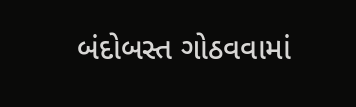બંદોબસ્ત ગોઠવવામાં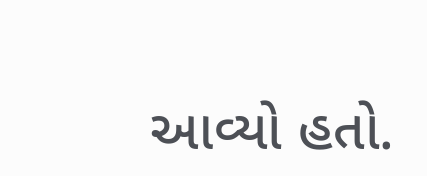આવ્યો હતો.